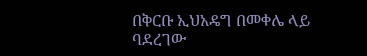በቅርቡ ኢህአዴግ በመቀሌ ላይ ባደረገው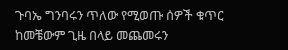ጉባኤ ግንባሩን ጥለው የሚወጡ ሰዎች ቁጥር ከመቼውም ጊዜ በላይ መጨመሩን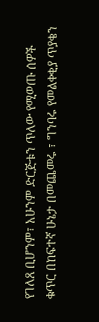የገለጸ ቢሆንም፣ አሁንም ድርጅቱን ጥለው የሚወጡ ሰዎች ቁጥር በከፍተኛ ሁኔታ በመጨመሩ ፣ ግንባሩ የመልቀቂያ ጥያቄን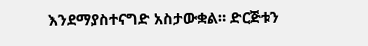እንደማያስተናግድ አስታውቋል። ድርጅቱን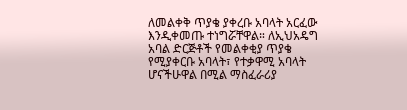ለመልቀቅ ጥያቄ ያቀረቡ አባላት አርፈው እንዲቀመጡ ተነግሯቸዋል። ለኢህአዴግ አባል ድርጅቶች የመልቀቂያ ጥያቄ የሚያቀርቡ አባላት፣ የተቃዋሚ አባላት ሆናችሁዋል በሚል ማስፈራሪያ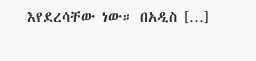እየደረሳቸው ነው። በአዲስ […]